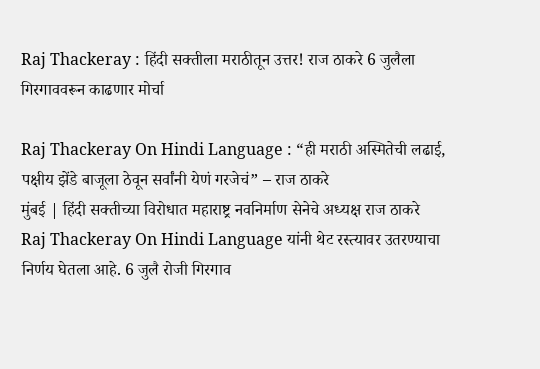Raj Thackeray : हिंदी सक्तीला मराठीतून उत्तर! राज ठाकरे 6 जुलैला गिरगाववरून काढणार मोर्चा

Raj Thackeray On Hindi Language : “ही मराठी अस्मितेची लढाई, पक्षीय झेंडे बाजूला ठेवून सर्वांनी येणं गरजेचं” – राज ठाकरे
मुंबई | हिंदी सक्तीच्या विरोधात महाराष्ट्र नवनिर्माण सेनेचे अध्यक्ष राज ठाकरे Raj Thackeray On Hindi Language यांनी थेट रस्त्यावर उतरण्याचा निर्णय घेतला आहे. 6 जुलै रोजी गिरगाव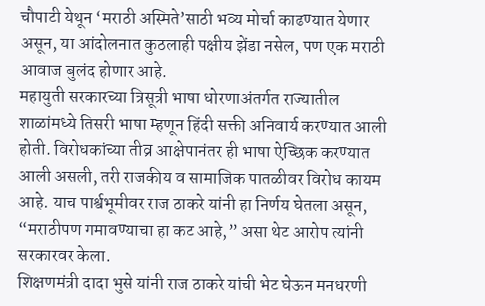चौपाटी येथून ‘मराठी अस्मिते’साठी भव्य मोर्चा काढण्यात येणार असून, या आंदोलनात कुठलाही पक्षीय झेंडा नसेल, पण एक मराठी आवाज बुलंद होणार आहे.
महायुती सरकारच्या त्रिसूत्री भाषा धोरणाअंतर्गत राज्यातील शाळांमध्ये तिसरी भाषा म्हणून हिंदी सक्ती अनिवार्य करण्यात आली होती. विरोधकांच्या तीव्र आक्षेपानंतर ही भाषा ऐच्छिक करण्यात आली असली, तरी राजकीय व सामाजिक पातळीवर विरोध कायम आहे. याच पार्श्वभूमीवर राज ठाकरे यांनी हा निर्णय घेतला असून, “मराठीपण गमावण्याचा हा कट आहे,” असा थेट आरोप त्यांनी सरकारवर केला.
शिक्षणमंत्री दादा भुसे यांनी राज ठाकरे यांची भेट घेऊन मनधरणी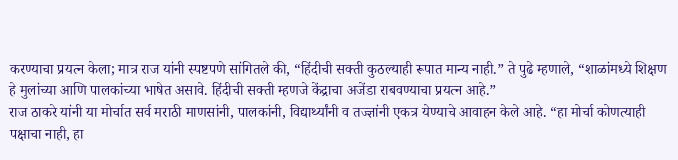करण्याचा प्रयत्न केला; मात्र राज यांनी स्पष्टपणे सांगितले की, “हिंदीची सक्ती कुठल्याही रूपात मान्य नाही.” ते पुढे म्हणाले, “शाळांमध्ये शिक्षण हे मुलांच्या आणि पालकांच्या भाषेत असावे. हिंदीची सक्ती म्हणजे केंद्राचा अजेंडा राबवण्याचा प्रयत्न आहे.”
राज ठाकरे यांनी या मोर्चात सर्व मराठी माणसांनी, पालकांनी, विद्यार्थ्यांनी व तज्ज्ञांनी एकत्र येण्याचे आवाहन केले आहे. “हा मोर्चा कोणत्याही पक्षाचा नाही, हा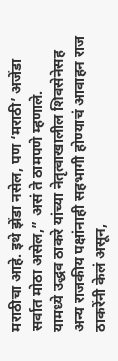मराठीचा आहे. इथे झेंडा नसेल, पण ‘मराठी’ अजेंडा सर्वात मोठा असेल,” असं ते ठामपणे म्हणाले.
यामध्ये उद्धव ठाकरे यांच्या नेतृत्वाखालील शिवसेनेसह अन्य राजकीय पक्षांनाही सहभागी होण्याचं आवाहन राज ठाकरेंनी केलं असून,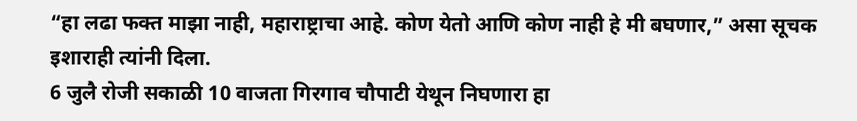“हा लढा फक्त माझा नाही, महाराष्ट्राचा आहे. कोण येतो आणि कोण नाही हे मी बघणार,” असा सूचक इशाराही त्यांनी दिला.
6 जुलै रोजी सकाळी 10 वाजता गिरगाव चौपाटी येथून निघणारा हा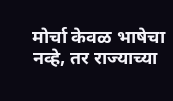मोर्चा केवळ भाषेचा नव्हे, तर राज्याच्या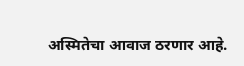अस्मितेचा आवाज ठरणार आहे.